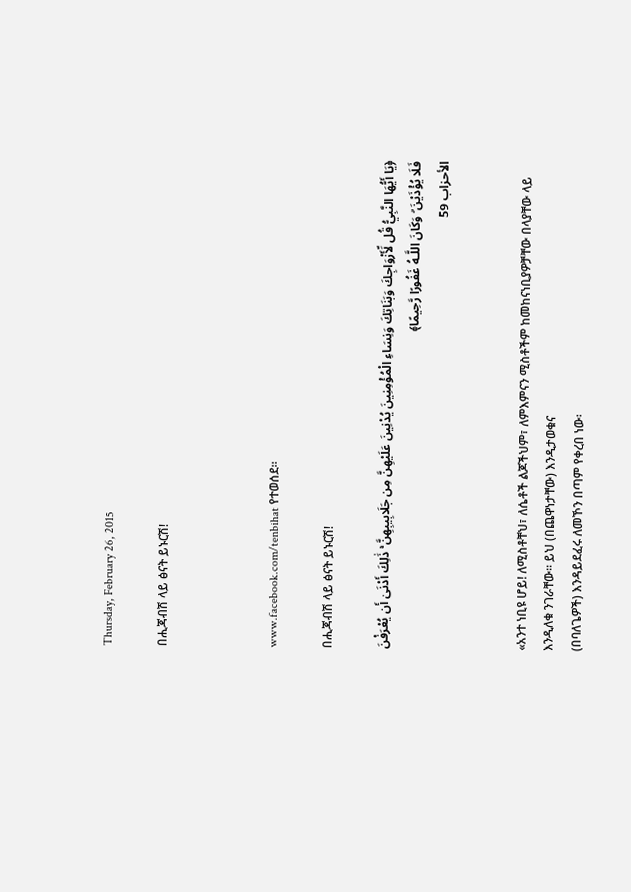Thursday, February 26, 2015

በሒጃብሽ ላይ ፅናት ይኑርሽ!



www.facebook.com/tenbihat የተወሰደ።

በሒጃብሽ ላይ ፅናት ይኑርሽ!

﴿يَا أَيُّهَا النَّبِيُّ قُل لِّأَزْوَاجِكَ وَبَنَاتِكَ وَنِسَاءِ الْمُؤْمِنِينَ يُدْنِينَ عَلَيْهِنَّ مِن جَلَابِيبِهِنَّ ۚ ذَٰلِكَ أَدْنَىٰ أَن يُعْرَفْنَ فَلَا يُؤْذَيْنَ ۗ وَكَانَ اللَّـهُ غَفُورًا رَّحِيمًا﴾
الأحزاب 59


«አንተ ነቢዩ ሆይ! ለሚስቶቸህ፣ ለሴቶች ልጆችህም፣ ለምእምናን ሚስቶችም ከመከናነቢያዎቻቸው በላያቸው ላይ
እንዲለቁ ንገራቸው፡፡ ይህ (በጨዋነታቸው) እንዲታወቁና
(በባለጌዎች) እንዳይደፈሩ ለመኾን በጣም የቀረበ ነው፡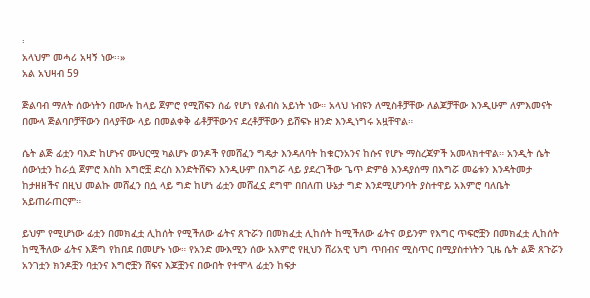፡
አላህም መሓሪ አዛኝ ነው፡፡»
አል አህዛብ 59

ጅልባብ ማለት ሰውነትን በሙሉ ከላይ ጀምሮ የሚሸፍን ሰፊ የሆነ የልብስ አይነት ነው። አላህ ነብዩን ለሚስቶቻቸው ለልጆቻቸው እንዲሁም ለምእመናት በሙላ ጅልባቦቻቸውን በላያቸው ላይ በመልቀቅ ፊቶቻቸውንና ደረቶቻቸውን ይሸፍኑ ዘንድ እንዲነግሩ አዟቸዋል።

ሴት ልጅ ፊቷን ባእድ ከሆኑና ሙህርሟ ካልሆኑ ወንዶች የመሸፈን ግዴታ እንዳለባት ከቁርንአንና ከሱና የሆኑ ማስረጃዎች አመላክተዋል። አንዲት ሴት ሰውነቷን ከራሷ ጀምሮ እስከ እግሮቿ ድረስ እንድትሸፍን እንዲሁም በእግሯ ላይ ያደረገችው ጌጥ ድምፅ እንዳያሰማ በእግሯ መሬቱን እንዳትመታ ከታዘዘችና በዚህ መልኩ መሸፈን በሷ ላይ ግድ ከሆነ ፊቷን መሸፈኗ ደግሞ በበለጠ ሁኔታ ግድ እንደሚሆንባት ያስተዋይ አእምሮ ባለቤት አይጠራጠርም።

ይህም የሚሆነው ፊቷን በመክፈቷ ሊከሰት የሚችለው ፊትና ጸጉሯን በመክፈቷ ሊከሰት ከሚችለው ፊትና ወይንም የእግር ጥፍሮቿን በመክፈቷ ሊከሰት ከሚችለው ፊትና እጅግ የከበደ በመሆኑ ነው። የአንድ ሙእሚን ሰው አእምሮ የዚህን ሸሪአዊ ህግ ጥበብና ሚስጥር በሚያስተነትን ጊዜ ሴት ልጅ ጸጉሯን አንገቷን ክንዶቿን ባቷንና እግሮቿን ሸፍና እጆቿንና በውበት የተሞላ ፊቷን ከፍታ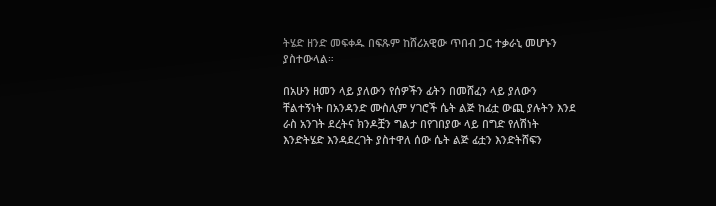ትሄድ ዘንድ መፍቀዱ በፍጹም ከሸሪአዊው ጥበብ ጋር ተቃራኒ መሆኑን ያስተውላል።

በአሁን ዘመን ላይ ያለውን የሰዎችን ፊትን በመሸፈን ላይ ያለውን ቸልተኝነት በአንዳንድ ሙስሊም ሃገሮች ሴት ልጅ ከፊቷ ውጪ ያሉትን እንደ ራስ አንገት ደረትና ክንዶቿን ግልታ በየገበያው ላይ በግድ የለሽነት እንድትሄድ እንዳደረገት ያስተዋለ ሰው ሴት ልጅ ፊቷን እንድትሸፍን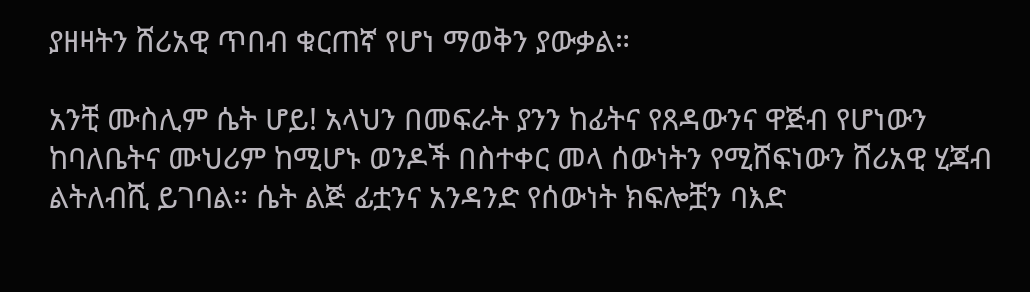ያዘዛትን ሸሪአዊ ጥበብ ቁርጠኛ የሆነ ማወቅን ያውቃል።

አንቺ ሙስሊም ሴት ሆይ! አላህን በመፍራት ያንን ከፊትና የጸዳውንና ዋጅብ የሆነውን ከባለቤትና ሙህሪም ከሚሆኑ ወንዶች በስተቀር መላ ሰውነትን የሚሸፍነውን ሸሪአዊ ሂጃብ ልትለብሺ ይገባል። ሴት ልጅ ፊቷንና አንዳንድ የሰውነት ክፍሎቿን ባእድ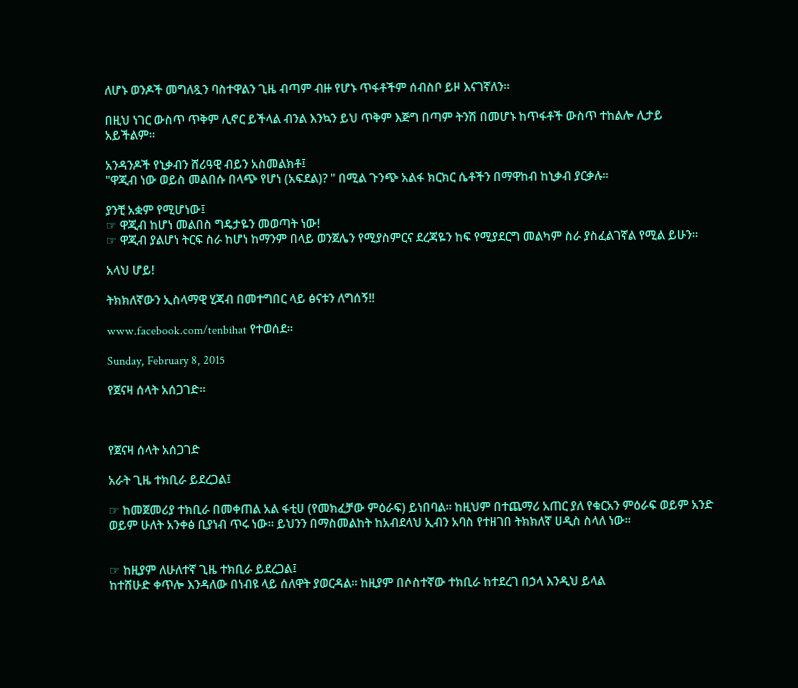ለሆኑ ወንዶች መግለጿን ባስተዋልን ጊዜ ብጣም ብዙ የሆኑ ጥፋቶችም ሰብስቦ ይዞ እናገኛለን።

በዚህ ነገር ውስጥ ጥቅም ሊኖር ይችላል ብንል እንኳን ይህ ጥቅም እጅግ በጣም ትንሽ በመሆኑ ከጥፋቶች ውስጥ ተከልሎ ሊታይ አይችልም።

አንዳንዶች የኒቃብን ሸሪዓዊ ብይን አስመልክቶ፤
"ዋጂብ ነው ወይስ መልበሱ በላጭ የሆነ (አፍደል)? " በሚል ጉንጭ አልፋ ክርክር ሴቶችን በማዋከብ ከኒቃብ ያርቃሉ።

ያንቺ አቋም የሚሆነው፤
☞ ዋጂብ ከሆነ መልበስ ግዴታዬን መወጣት ነው!
☞ ዋጂብ ያልሆነ ትርፍ ስራ ከሆነ ከማንም በላይ ወንጀሌን የሚያስምርና ደረጃዬን ከፍ የሚያደርግ መልካም ስራ ያስፈልገኛል የሚል ይሁን።

አላህ ሆይ!

ትክክለኛውን ኢስላማዊ ሂጃብ በመተግበር ላይ ፅናቱን ለግሰኝ!!

www.facebook.com/tenbihat የተወሰደ።

Sunday, February 8, 2015

የጀናዛ ሰላት አሰጋገድ።



የጀናዛ ሰላት አሰጋገድ

አራት ጊዜ ተክቢራ ይደረጋል፤

☞ ከመጀመሪያ ተክቢራ በመቀጠል አል ፋቲሀ (የመክፈቻው ምዕራፍ) ይነበባል። ከዚህም በተጨማሪ አጠር ያለ የቁርአን ምዕራፍ ወይም አንድ ወይም ሁለት አንቀፅ ቢያነብ ጥሩ ነው። ይህንን በማስመልከት ከአብደላህ ኢብን አባስ የተዘገበ ትክክለኛ ሀዲስ ስላለ ነው።


☞ ከዚያም ለሁለተኛ ጊዜ ተክቢራ ይደረጋል፤
ከተሸሁድ ቀጥሎ እንዳለው በነብዩ ላይ ሰለዋት ያወርዳል። ከዚያም በሶስተኛው ተክቢራ ከተደረገ በኃላ እንዲህ ይላል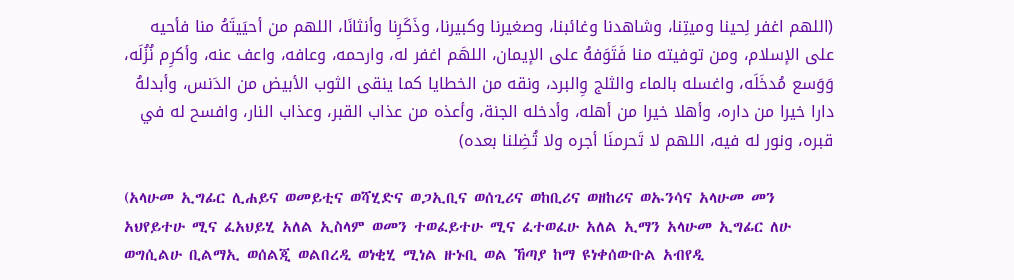(اللهم اغفر لِحينا وميتِنا، وشاهدنا وغائبنا، وصغيرنا وكبيرنا، وذَكَرِنا وأنثانَا، اللهم من أحيَيتَهُ منا فأحيه على الإسلام، ومن توفيته منا فَتَوَفهُ على الإيمان، اللهَم اغفر له، وارحمه، وعافه، واعف عنه، وأكرِم نُزُلَه، وَوَسع مُدخَلَه، واغسله بالماء والثلج وِالبرد، ونقه من الخطايا كما ينقى الثوب الأبيض من الدَنس، وأبدلهُ دارا خيرا من داره، وأهلا خيرا من أهله، وأدخله الجنة، وأعذه من عذاب القبر، وعذاب النار، وافسح له في قبره، ونور له فيه، اللهم لا تَحرمنَا أجره ولا تُضِلنا بعده)

(አላሁመ ኢግፊር ሊሐይና ወመይቲና ወሻሂድና ወጋኢቢና ወሰጊሪና ወከቢሪና ወዘከሪና ወኡንሳና አላሁመ መን አህየይተሁ ሚና ፈአህይሂ አለል ኢስላም ወመን ተወፈይተሁ ሚና ፈተወፈሁ አለል ኢማን አላሁመ ኢግፊር ለሁ ወግሲልሁ ቢልማኢ ወሰልጂ ወልበረዲ ወነቂሂ ሚነል ዙኑቢ ወል ኸጣያ ከማ ዩነቀሰውቡል አብየዲ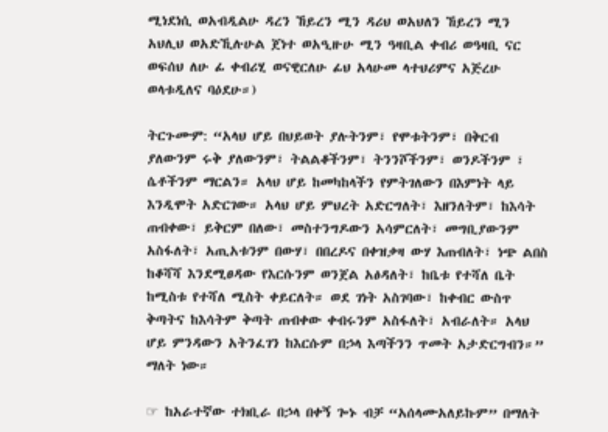ሚነደነሲ ወአብዲልሁ ዳረን ኸይረን ሚን ዳሪህ ወአህለን ኸይረን ሚን አህሊህ ወአድኺሉሁል ጀነተ ወአዒዙሁ ሚን ዓዛቢል ቀብሪ ወዓዛቢ ናር ወፍሰህ ለሁ ፊ ቀብሪሂ ወናዊርለሁ ፊህ አላሁመ ላተህሪምና አጅረሁ ወላቱዲለና ባዕደሁ።)

ትርጉሙም: “አላህ ሆይ በህይወት ያሉትንም፣ የሞቱትንም፣ በቅርብ ያለውንም ሩቅ ያለውንም፣ ትልልቆችንም፣ ትንንሾችንም፣ ወንዶችንም ፣ ሴቶችንም ማርልን። አላህ ሆይ ከመካከላችን የምትገለውን በእምነት ላይ እንዲሞት አድርገው። አላህ ሆይ ምህረት አድርግለት፣ እዘንለትም፣ ከእሳት ጠብቀው፣ ይቅርም በለው፣ መስተንግዶውን አሳምርለት፣ መግቢያውንም አስፋለት፣ አጢአቱንም በውሃ፣ በበረዶና በቀዝቃዛ ውሃ እጠብለት፣ ነጭ ልበስ ከቆሻሻ እንደሚፀዳው የእርሱንም ወንጀል አፅዳለት፣ ከቤቱ የተሻለ ቤት ከሚስቱ የተሻለ ሚስት ቀይርለት። ወደ ገነት አስገባው፣ ከቀብር ውስጥ ቅጣትና ከእሳትም ቅጣት ጠብቀው ቀብሩንም አስፋለት፣ አብራለት። አላህ ሆይ ምንዳውን አትንፈገን ከእርሱም በኃላ እጣችንን ጥመት አታድርግብን።”
ማለት ነው።

☞ ከአራተኛው ተክቢራ በኃላ በቀኝ ጐኑ ብቻ “አሰላሙአለይኩም” በማለት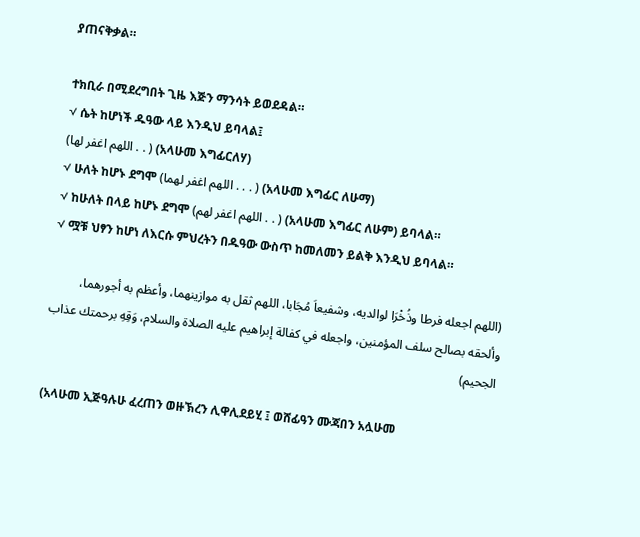ያጠናቅቃል።

ተክቢራ በሚደረግበት ጊዜ እጅን ማንሳት ይወደዳል።
√ ሴት ከሆነች ዱዓው ላይ እንዲህ ይባላል፤
(اللهم اغفر لها . . ) (አላሁመ እግፊርለሃ)
√ ሁለት ከሆኑ ደግሞ (اللهم اغفر لهما . . . ) (አላሁመ እግፊር ለሁማ)
√ ከሁለት በላይ ከሆኑ ደግሞ (اللهم اغفر لهم . . ) (አላሁመ እግፊር ለሁም) ይባላል።
√ ሟቹ ህፃን ከሆነ ለእርሱ ምህረትን በዱዓው ውስጥ ከመለመን ይልቅ እንዲህ ይባላል።

(اللهم اجعله فرطا وذُخْرَا لوالديه، وشفيعاَ مُجَابا، اللهم ثقل به موازينهما، وأعظم به أجورهما، وألحقه بصالح سلف المؤمنين، واجعله في كفالة إبراهيم عليه الصلاة والسلام، وَقِهِ برحمتك عذاب الجحيم)

(አላሁመ ኢጅዓሉሁ ፈረጠን ወዙኽረን ሊዋሊደይሂ ፤ ወሸፊዓን ሙጃበን አሏሁመ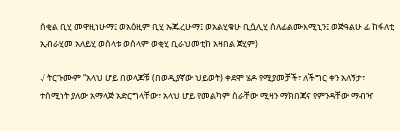ሰቂል ቢሂ መዋዚነሁማ፤ ወአዕዚም ቢሂ ኡጁረሁማ፤ ወአልሂቁሁ ቢሷሊሂ ሰለፊልሙእሚኒን፤ ወጅዓልሁ ፊ ከፋለቲ ኢብራሂመ አለይሂ ወሰላቱ ወሰላም ወቂሂ ቢራህመቲከ አዛበል ጀሂም)

√ ትርጉሙም “አላህ ሆይ በወላጆቹ (በወዲያኛው ህይወት) ቀደሞ ሄዶ የሚያመቻች፣ ለችግር ቀን አለኝታ፣ ተሰሚነት ያለው አማላጅ አድርግላቸው፣ አላህ ሆይ የመልካም ስራቸው ሚዛን ማክበጃና የምንዳቸው ማብዣ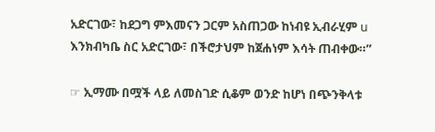አድርገው፣ ከደጋግ ምእመናን ጋርም አስጠጋው ከነብዩ ኢብራሂም u እንክብካቤ ስር አድርገው፣ በችሮታህም ከጀሐነም እሳት ጠብቀው።”

☞ ኢማሙ በሟች ላይ ለመስገድ ሲቆም ወንድ ከሆነ በጭንቅላቱ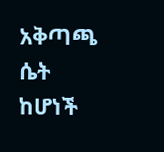አቅጣጫ ሴት ከሆነች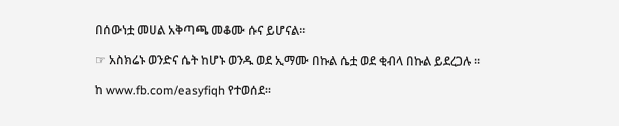በሰውነቷ መሀል አቅጣጫ መቆሙ ሱና ይሆናል።

☞ አስክሬኑ ወንድና ሴት ከሆኑ ወንዱ ወደ ኢማሙ በኩል ሴቷ ወደ ቂብላ በኩል ይደረጋሉ ።

ከ www.fb.com/easyfiqh የተወሰደ።